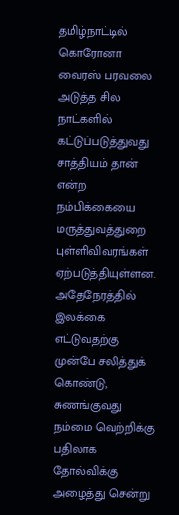தமிழ்நாட்டில் கொரோனா வைரஸ் பரவலை அடுத்த சில நாட்களில் கட்டுப்படுத்துவது சாத்தியம் தான் என்ற நம்பிக்கையை மருத்துவத்துறை புள்ளிவிவரங்கள் ஏற்படுத்தியுள்ளன. அதேநேரத்தில் இலக்கை எட்டுவதற்கு முன்பே சலித்துக் கொண்டு, சுணங்குவது நம்மை வெற்றிக்கு பதிலாக தோல்விக்கு அழைத்து சென்று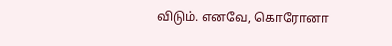விடும். எனவே, கொரோனா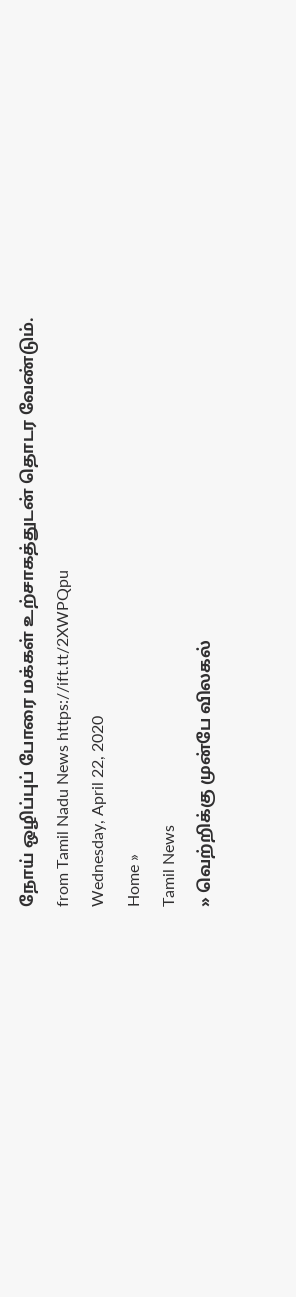நோய் ஒழிப்புப் போரை மக்கள் உற்சாகத்துடன் தொடர வேண்டும்.
from Tamil Nadu News https://ift.tt/2XWPQpu
Wednesday, April 22, 2020
Home »
Tamil News
» வெற்றிக்கு முன்பே விலகல்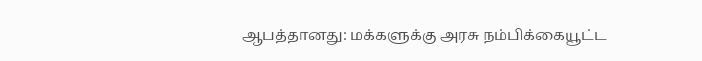ஆபத்தானது: மக்களுக்கு அரசு நம்பிக்கையூட்ட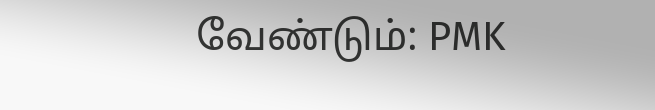வேண்டும்: PMK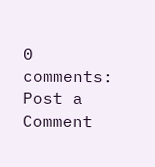0 comments:
Post a Comment